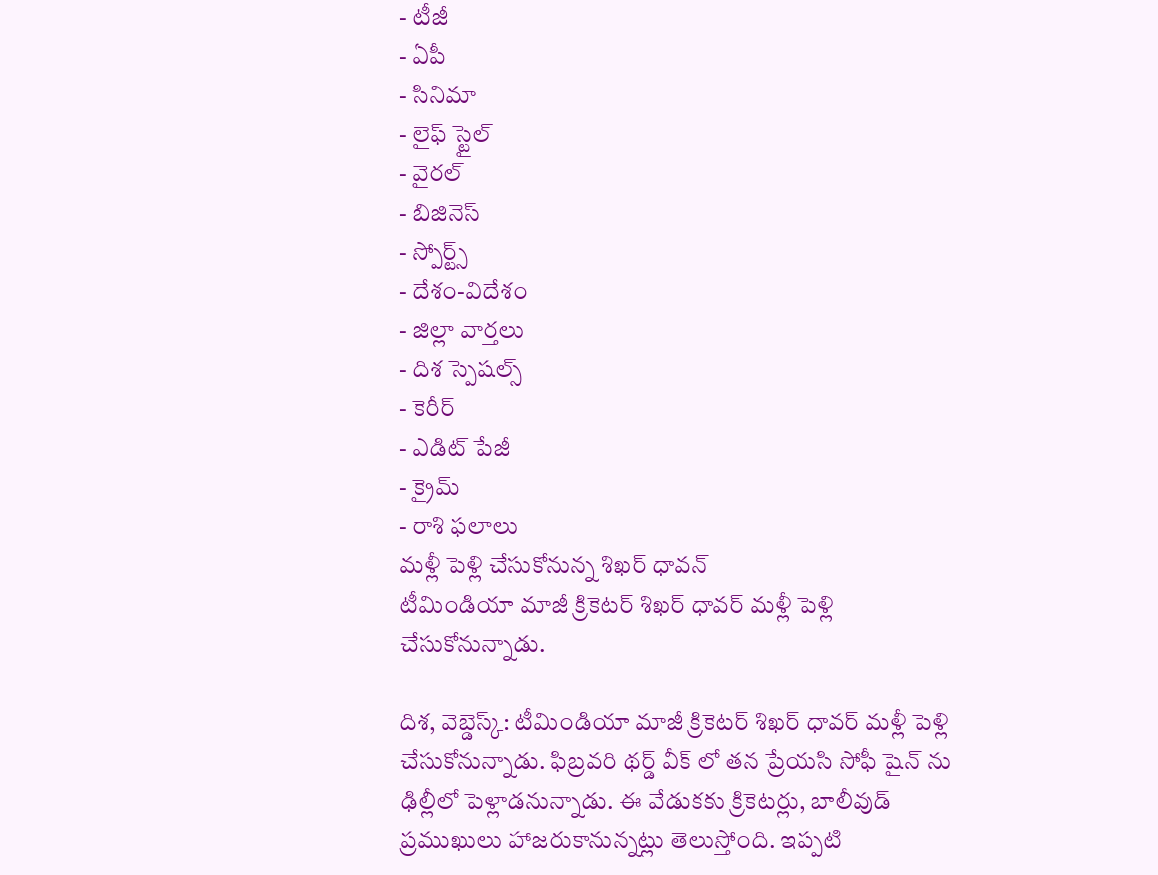- టీజీ
- ఏపీ
- సినిమా
- లైఫ్ స్టైల్
- వైరల్
- బిజినెస్
- స్పోర్ట్స్
- దేశం-విదేశం
- జిల్లా వార్తలు
- దిశ స్పెషల్స్
- కెరీర్
- ఎడిట్ పేజీ
- క్రైమ్
- రాశి ఫలాలు
మళ్లీ పెళ్లి చేసుకోనున్న శిఖర్ ధావన్
టీమిండియా మాజీ క్రికెటర్ శిఖర్ ధావర్ మళ్లీ పెళ్లి చేసుకోనున్నాడు.

దిశ, వెబ్డెస్క్: టీమిండియా మాజీ క్రికెటర్ శిఖర్ ధావర్ మళ్లీ పెళ్లి చేసుకోనున్నాడు. ఫిబ్రవరి థర్డ్ వీక్ లో తన ప్రేయసి సోఫీ షైన్ ను ఢిల్లీలో పెళ్లాడనున్నాడు. ఈ వేడుకకు క్రికెటర్లు, బాలీవుడ్ ప్రముఖులు హాజరుకానున్నట్లు తెలుస్తోంది. ఇప్పటి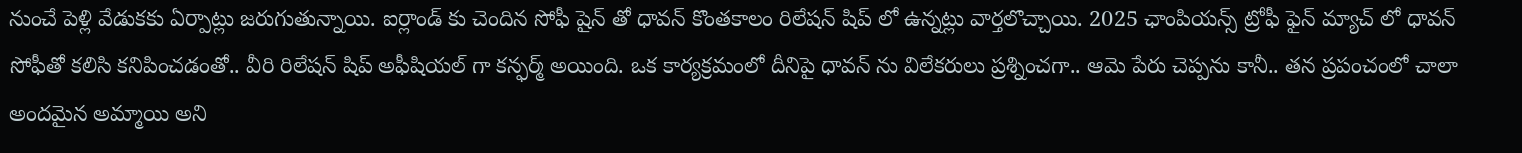నుంచే పెళ్లి వేడుకకు ఏర్పాట్లు జరుగుతున్నాయి. ఐర్లాండ్ కు చెందిన సోఫీ షైన్ తో ధావన్ కొంతకాలం రిలేషన్ షిప్ లో ఉన్నట్లు వార్తలొచ్చాయి. 2025 ఛాంపియన్స్ ట్రోఫీ ఫైన్ మ్యాచ్ లో ధావన్ సోఫీతో కలిసి కనిపించడంతో.. వీరి రిలేషన్ షిప్ అఫీషియల్ గా కన్ఫర్మ్ అయింది. ఒక కార్యక్రమంలో దీనిపై ధావన్ ను విలేకరులు ప్రశ్నించగా.. ఆమె పేరు చెప్పను కానీ.. తన ప్రపంచంలో చాలా అందమైన అమ్మాయి అని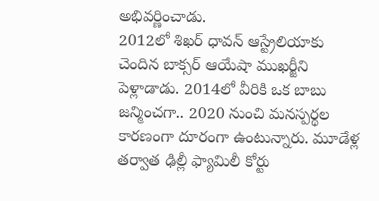అభివర్ణించాడు.
2012లో శిఖర్ ధావన్ ఆస్ట్రేలియాకు చెందిన బాక్సర్ ఆయేషా ముఖర్జీని పెళ్లాడాడు. 2014లో వీరికి ఒక బాబు జన్మించగా.. 2020 నుంచి మనస్పర్థల కారణంగా దూరంగా ఉంటున్నారు. మూడేళ్ల తర్వాత ఢిల్లీ ఫ్యామిలీ కోర్టు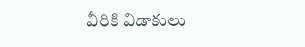వీరికి విడాకులు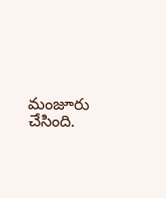మంజూరు చేసింది.